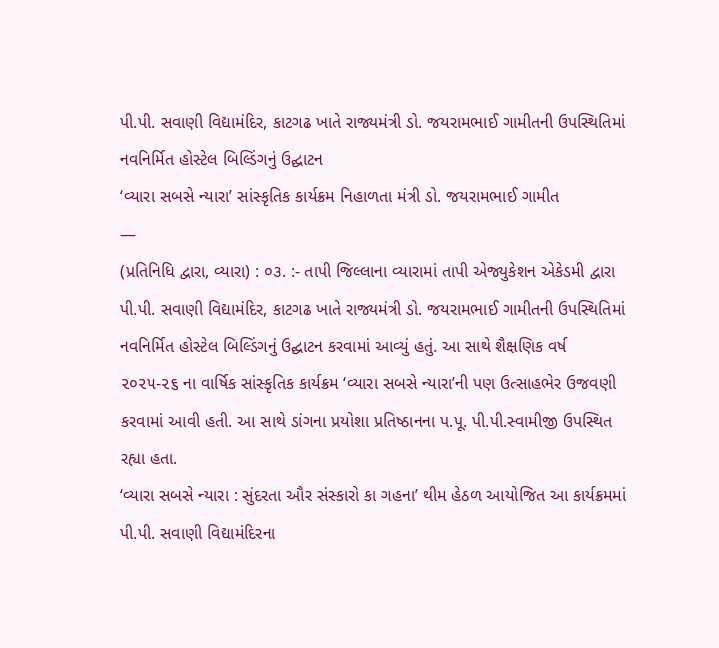પી.પી. સવાણી વિદ્યામંદિર, કાટગઢ ખાતે રાજ્યમંત્રી ડો. જયરામભાઈ ગામીતની ઉપસ્થિતિમાં નવનિર્મિત હોસ્ટેલ બિલ્ડિંગનું ઉદ્ઘાટન
‘વ્યારા સબસે ન્યારા’ સાંસ્કૃતિક કાર્યક્રમ નિહાળતા મંત્રી ડો. જયરામભાઈ ગામીત
—
(પ્રતિનિધિ દ્વારા, વ્યારા) : ૦૩. :- તાપી જિલ્લાના વ્યારામાં તાપી એજ્યુકેશન એકેડમી દ્વારા પી.પી. સવાણી વિદ્યામંદિર, કાટગઢ ખાતે રાજ્યમંત્રી ડો. જયરામભાઈ ગામીતની ઉપસ્થિતિમાં નવનિર્મિત હોસ્ટેલ બિલ્ડિંગનું ઉદ્ઘાટન કરવામાં આવ્યું હતું. આ સાથે શૈક્ષણિક વર્ષ ૨૦૨૫-૨૬ ના વાર્ષિક સાંસ્કૃતિક કાર્યક્રમ ‘વ્યારા સબસે ન્યારા’ની પણ ઉત્સાહભેર ઉજવણી કરવામાં આવી હતી. આ સાથે ડાંગના પ્રયોશા પ્રતિષ્ઠાનના પ.પૂ. પી.પી.સ્વામીજી ઉપસ્થિત રહ્યા હતા.
‘વ્યારા સબસે ન્યારા : સુંદરતા ઔર સંસ્કારો કા ગહના’ થીમ હેઠળ આયોજિત આ કાર્યક્રમમાં પી.પી. સવાણી વિદ્યામંદિરના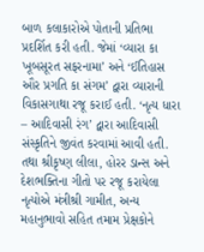બાળ કલાકારોએ પોતાની પ્રતિભા પ્રદર્શિત કરી હતી. જેમાં ‘વ્યારા કા ખૂબસૂરત સફરનામા’ અને ‘ઈતિહાસ ઔર પ્રગતિ કા સંગમ’ દ્વારા વ્યારાની વિકાસગાથા રજૂ કરાઈ હતી. ‘નૃત્ય ધારા – આદિવાસી રંગ’ દ્વારા આદિવાસી સંસ્કૃતિને જીવંત કરવામાં આવી હતી. તથા શ્રીકૃષ્ણ લીલા, હોરર ડાન્સ અને દેશભક્તિના ગીતો પર રજૂ કરાયેલા નૃત્યોએ મંત્રીશ્રી ગામીત, અન્ય મહાનુભાવો સહિત તમામ પ્રેક્ષકોને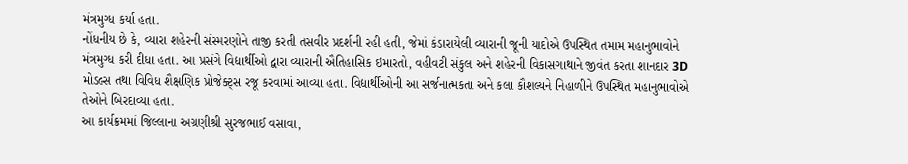મંત્રમુગ્ધ કર્યા હતા.
નોંધનીય છે કે, વ્યારા શહેરની સંસ્મરણોને તાજી કરતી તસવીર પ્રદર્શની રહી હતી, જેમાં કંડારાયેલી વ્યારાની જૂની યાદોએ ઉપસ્થિત તમામ મહાનુભાવોને મંત્રમુગ્ધ કરી દીધા હતા. આ પ્રસંગે વિદ્યાર્થીઓ દ્વારા વ્યારાની ઐતિહાસિક ઇમારતો, વહીવટી સંકુલ અને શહેરની વિકાસગાથાને જીવંત કરતા શાનદાર 3D મોડલ્સ તથા વિવિધ શૈક્ષણિક પ્રોજેક્ટ્સ રજૂ કરવામાં આવ્યા હતા. વિદ્યાર્થીઓની આ સર્જનાત્મકતા અને કલા કૌશલ્યને નિહાળીને ઉપસ્થિત મહાનુભાવોએ તેઓને બિરદાવ્યા હતા.
આ કાર્યક્રમમાં જિલ્લાના અગ્રણીશ્રી સુરજભાઈ વસાવા,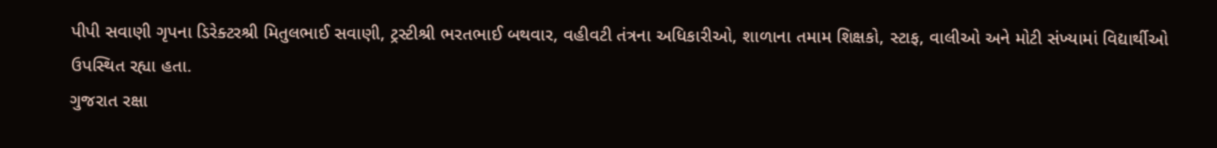પીપી સવાણી ગૃપના ડિરેક્ટરશ્રી મિતુલભાઈ સવાણી, ટ્રસ્ટીશ્રી ભરતભાઈ બથવાર, વહીવટી તંત્રના અધિકારીઓ, શાળાના તમામ શિક્ષકો, સ્ટાફ, વાલીઓ અને મોટી સંખ્યામાં વિદ્યાર્થીઓ ઉપસ્થિત રહ્યા હતા.
ગુજરાત રક્ષા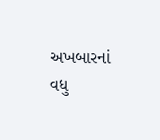અખબારનાં વધુ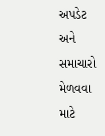અપડેટ અને સમાચારો મેળવવા માટે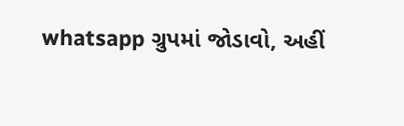whatsapp ગ્રુપમાં જોડાવો, અહીં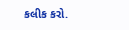કલીક કરો.